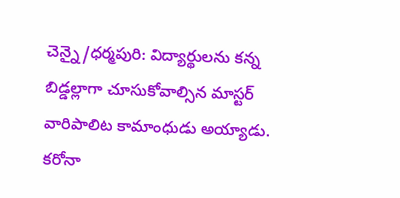చెన్నై/ధర్మపురి: విద్యార్థులను కన్న బిడ్డల్లాగా చూసుకోవాల్సిన మాస్టర్ వారిపాలిట కామాంధుడు అయ్యాడు. కరోనా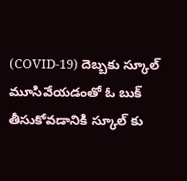(COVID-19) దెబ్బకు స్కూల్ మూసివేయడంతో ఓ బుక్ తీసుకోవడానికి స్కూల్ కు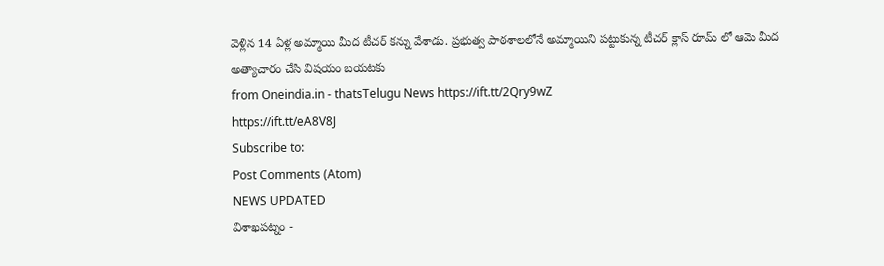వెళ్లిన 14 ఏళ్ల అమ్మాయి మీద టీచర్ కన్ను వేశాడు. ప్రభుత్వ పాఠశాలలోనే అమ్మాయిని పట్టుకున్న టీచర్ క్లాస్ రూమ్ లో ఆమె మీద అత్యాచారం చేసి విషయం బయటకు
from Oneindia.in - thatsTelugu News https://ift.tt/2Qry9wZ
https://ift.tt/eA8V8J
Subscribe to:
Post Comments (Atom)
NEWS UPDATED
విశాఖపట్నం -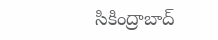సికింద్రాబాద్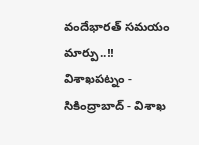వందేభారత్ సమయం మార్పు..!!
విశాఖపట్నం - సికింద్రాబాద్ - విశాఖ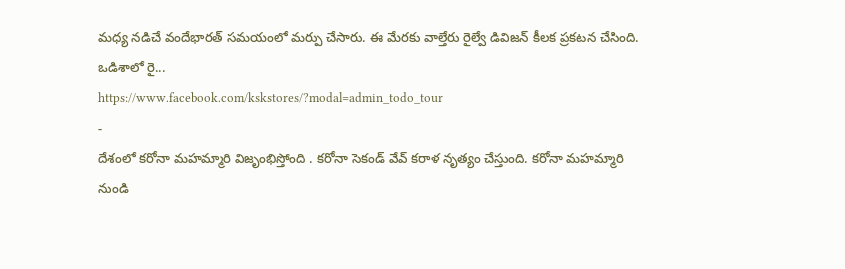మధ్య నడిచే వందేభారత్ సమయంలో మర్పు చేసారు. ఈ మేరకు వాల్తేరు రైల్వే డివిజన్ కీలక ప్రకటన చేసింది. ఒడిశాలో రై...
https://www.facebook.com/kskstores/?modal=admin_todo_tour
-
దేశంలో కరోనా మహమ్మారి విజృంభిస్తోంది . కరోనా సెకండ్ వేవ్ కరాళ నృత్యం చేస్తుంది. కరోనా మహమ్మారి నుండి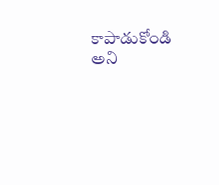కాపాడుకోండి అని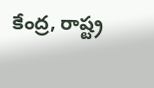కేంద్ర, రాష్ట్ర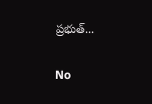ప్రభుత్...

No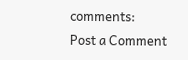comments:
Post a Comment